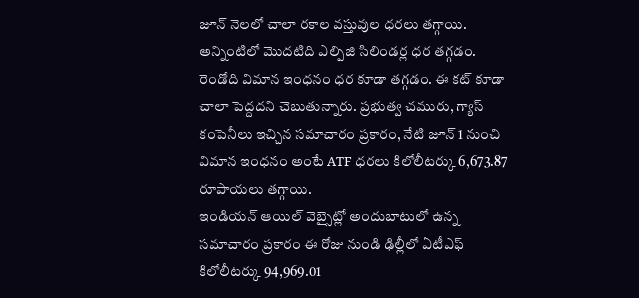జూన్ నెలలో చాలా రకాల వస్తువుల ధరలు తగ్గాయి. అన్నింటిలో మొదటిది ఎల్పిజి సిలిండర్ల ధర తగ్గడం. రెండోది విమాన ఇంధనం ధర కూడా తగ్గడం. ఈ కట్ కూడా చాలా పెద్దదని చెబుతున్నారు. ప్రభుత్వ చమురు, గ్యాస్ కంపెనీలు ఇచ్చిన సమాచారం ప్రకారం, నేటి జూన్ 1 నుంచి విమాన ఇంధనం అంటే ATF ధరలు కిలోలీటర్కు 6,673.87 రూపాయలు తగ్గాయి.
ఇండియన్ ఆయిల్ వెబ్సైట్లో అందుబాటులో ఉన్న సమాచారం ప్రకారం ఈ రోజు నుండి ఢిల్లీలో ఏటీఎఫ్ కిలోలీటర్కు 94,969.01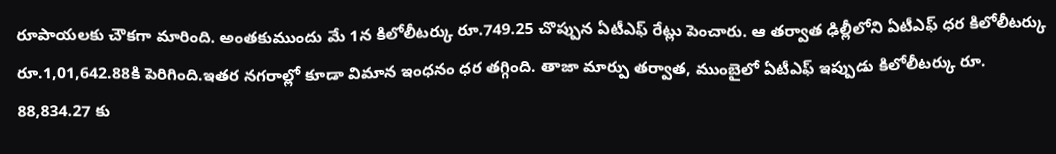రూపాయలకు చౌకగా మారింది. అంతకుముందు మే 1న కిలోలీటర్కు రూ.749.25 చొప్పున ఏటీఎఫ్ రేట్లు పెంచారు. ఆ తర్వాత ఢిల్లీలోని ఏటీఎఫ్ ధర కిలోలీటర్కు రూ.1,01,642.88కి పెరిగింది.ఇతర నగరాల్లో కూడా విమాన ఇంధనం ధర తగ్గింది. తాజా మార్పు తర్వాత, ముంబైలో ఏటీఎఫ్ ఇప్పుడు కిలోలీటర్కు రూ. 88,834.27 కు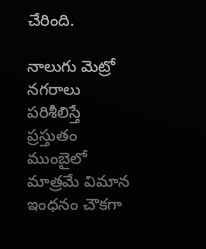చేరింది.

నాలుగు మెట్రో నగరాలు పరిశీలిస్తే ప్రస్తుతం ముంబైలో మాత్రమే విమాన ఇంధనం చౌకగా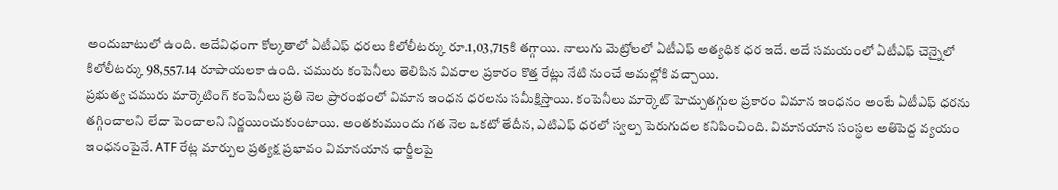అందుబాటులో ఉంది. అదేవిధంగా కోల్కతాలో ఏటీఎఫ్ ధరలు కిలోలీటర్కు రూ.1,03,715కి తగ్గాయి. నాలుగు మెట్రోలలో ఏటీఎఫ్ అత్యధిక ధర ఇదే. అదే సమయంలో ఏటీఎఫ్ చెన్నైలో కిలోలీటర్కు 98,557.14 రూపాయలకా ఉంది. చమురు కంపెనీలు తెలిపిన వివరాల ప్రకారం కొత్త రేట్లు నేటి నుంచే అమల్లోకి వచ్చాయి.
ప్రభుత్వ చమురు మార్కెటింగ్ కంపెనీలు ప్రతి నెల ప్రారంభంలో విమాన ఇంధన ధరలను సమీక్షిస్తాయి. కంపెనీలు మార్కెట్ హెచ్చుతగ్గుల ప్రకారం విమాన ఇంధనం అంటే ఏటీఎఫ్ ధరను తగ్గించాలని లేదా పెంచాలని నిర్ణయించుకుంటాయి. అంతకుముందు గత నెల ఒకటో తేదీన, ఎటిఎఫ్ ధరలో స్వల్ప పెరుగుదల కనిపించింది. విమానయాన సంస్థల అతిపెద్ద వ్యయం ఇంధనంపైనే. ATF రేట్ల మార్పుల ప్రత్యక్ష ప్రభావం విమానయాన ఛార్జీలపై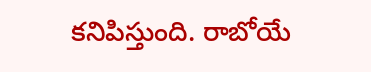కనిపిస్తుంది. రాబోయే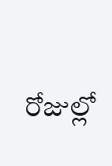రోజుల్లో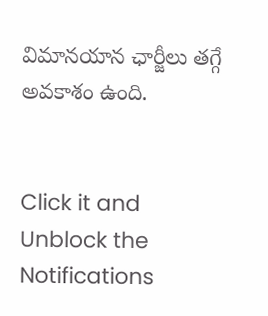విమానయాన ఛార్జీలు తగ్గే అవకాశం ఉంది.


Click it and Unblock the Notifications